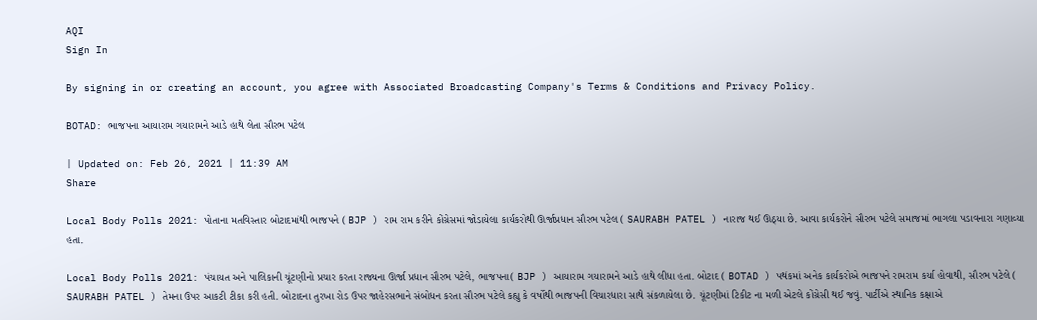AQI
Sign In

By signing in or creating an account, you agree with Associated Broadcasting Company's Terms & Conditions and Privacy Policy.

BOTAD: ભાજપના આયારામ ગયારામને આડે હાથે લેતા સૌરભ પટેલ

| Updated on: Feb 26, 2021 | 11:39 AM
Share

Local Body Polls 2021: પોતાના મતવિસ્તાર બોટાદમાંથી ભાજપને ( BJP ) રામ રામ કરીને કોંગ્રેસમાં જોડાયેલા કાર્યકરોથી ઊર્જાપ્રધાન સૌરભ પટેલ ( SAURABH PATEL ) નારાજ થઈ ઊઠ્યા છે. આવા કાર્યકરોને સૌરભ પટેલે સમાજમાં ભાગલા પડાવનારા ગણાવ્યા હતા.

Local Body Polls 2021: પંચાયત અને પાલિકાની ચૂંટણીનો પ્રચાર કરતા રાજ્યના ઊર્જા પ્રધાન સૌરભ પટેલે, ભાજપના( BJP ) આયારામ ગયારામને આડે હાથે લીધા હતા. બોટાદ ( BOTAD ) પથંકમાં અનેક કાર્યકરોએ ભાજપને રામરામ કર્યા હોવાથી, સૌરભ પટેલે ( SAURABH PATEL ) તેમના ઉપર આકટી ટીકા કરી હતી. બોટાદના તુરખા રોડ ઉપર જાહેરસભાને સંબોધન કરતા સૌરભ પટેલે કહ્યુ કે વર્ષોથી ભાજપની વિચારધારા સાથે સંકળાયેલા છે. ચૂંટણીમાં ટિકીટ ના મળી એટલે કોંગ્રેસી થઈ જવું. પાર્ટીએ સ્થાનિક કક્ષાએ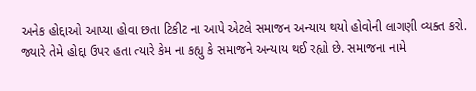અનેક હોદ્દાઓ આપ્યા હોવા છતા ટિકીટ ના આપે એટલે સમાજન અન્યાય થયો હોવોની લાગણી વ્યક્ત કરો. જ્યારે તેમે હોદ્દા ઉપર હતા ત્યારે કેમ ના કહ્યુ કે સમાજને અન્યાય થઈ રહ્યો છે. સમાજના નામે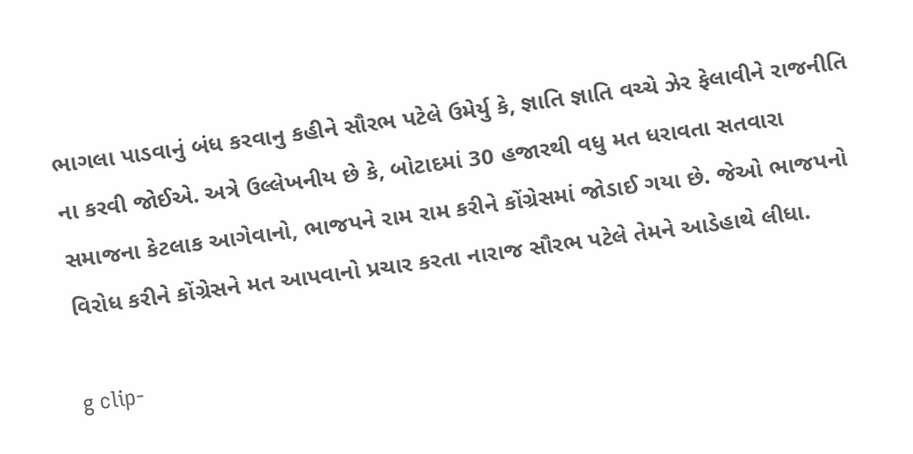ભાગલા પાડવાનું બંધ કરવાનુ કહીને સૌરભ પટેલે ઉમેર્યુ કે, જ્ઞાતિ જ્ઞાતિ વચ્ચે ઝેર ફેલાવીને રાજનીતિ ના કરવી જોઈએ. અત્રે ઉલ્લેખનીય છે કે, બોટાદમાં 30 હજારથી વધુ મત ધરાવતા સતવારા સમાજના કેટલાક આગેવાનો, ભાજપને રામ રામ કરીને કોંગ્રેસમાં જોડાઈ ગયા છે. જેઓ ભાજપનો વિરોધ કરીને કોંગ્રેસને મત આપવાનો પ્રચાર કરતા નારાજ સૌરભ પટેલે તેમને આડેહાથે લીધા.

g clip-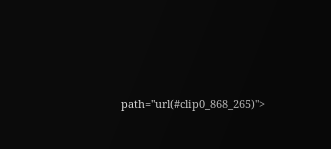path="url(#clip0_868_265)">